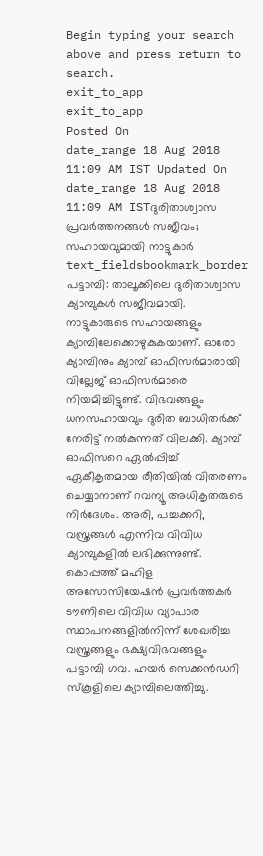Begin typing your search above and press return to search.
exit_to_app
exit_to_app
Posted On
date_range 18 Aug 2018 11:09 AM IST Updated On
date_range 18 Aug 2018 11:09 AM ISTദുരിതാശ്വാസ പ്രവർത്തനങ്ങൾ സജീവം; സഹായവുമായി നാട്ടുകാർ
text_fieldsbookmark_border
പട്ടാമ്പി: താലൂക്കിലെ ദുരിതാശ്വാസ ക്യാമ്പുകൾ സജീവമായി. നാട്ടുകാരുടെ സഹായങ്ങളും ക്യാമ്പിലേക്കൊഴുകുകയാണ്. ഓരോ ക്യാമ്പിനും ക്യാമ്പ് ഓഫിസർമാരായി വില്ലേജ് ഓഫിസർമാരെ നിയമിച്ചിട്ടുണ്ട്. വിഭവങ്ങളും ധനസഹായവും ദുരിത ബാധിതർക്ക് നേരിട്ട് നൽകുന്നത് വിലക്കി. ക്യാമ്പ് ഓഫിസറെ ഏൽപ്പിച്ച് ഏകീകൃതമായ രീതിയിൽ വിതരണം ചെയ്യാനാണ് റവന്യൂ അധികൃതരുടെ നിർദേശം. അരി, പച്ചക്കറി, വസ്ത്രങ്ങൾ എന്നിവ വിവിധ ക്യാമ്പുകളിൽ ലഭിക്കുന്നുണ്ട്. കൊപ്പത്ത് മഹിള അസോസിയേഷൻ പ്രവർത്തകർ ടൗണിലെ വിവിധ വ്യാപാര സ്ഥാപനങ്ങളിൽനിന്ന് ശേഖരിച്ച വസ്ത്രങ്ങളും ഭക്ഷ്യവിഭവങ്ങളും പട്ടാമ്പി ഗവ. ഹയർ സെക്കൻഡറി സ്കൂളിലെ ക്യാമ്പിലെത്തിച്ചു.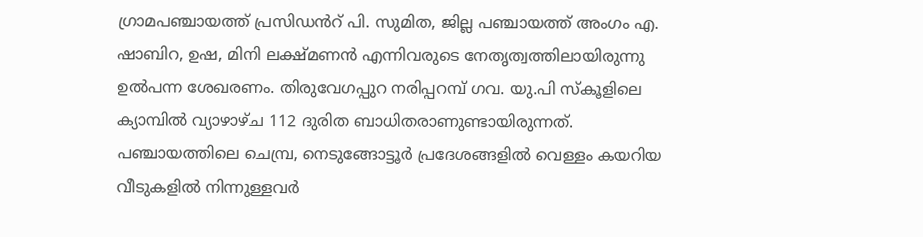ഗ്രാമപഞ്ചായത്ത് പ്രസിഡൻറ് പി. സുമിത, ജില്ല പഞ്ചായത്ത് അംഗം എ. ഷാബിറ, ഉഷ, മിനി ലക്ഷ്മണൻ എന്നിവരുടെ നേതൃത്വത്തിലായിരുന്നു ഉൽപന്ന ശേഖരണം. തിരുവേഗപ്പുറ നരിപ്പറമ്പ് ഗവ. യു.പി സ്കൂളിലെ ക്യാമ്പിൽ വ്യാഴാഴ്ച 112 ദുരിത ബാധിതരാണുണ്ടായിരുന്നത്. പഞ്ചായത്തിലെ ചെമ്പ്ര, നെടുങ്ങോട്ടൂർ പ്രദേശങ്ങളിൽ വെള്ളം കയറിയ വീടുകളിൽ നിന്നുള്ളവർ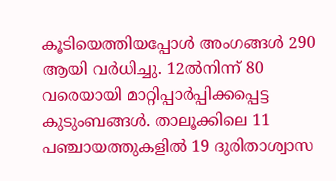കൂടിയെത്തിയപ്പോൾ അംഗങ്ങൾ 290 ആയി വർധിച്ചു. 12ൽനിന്ന് 80 വരെയായി മാറ്റിപ്പാർപ്പിക്കപ്പെട്ട കുടുംബങ്ങൾ. താലൂക്കിലെ 11 പഞ്ചായത്തുകളിൽ 19 ദുരിതാശ്വാസ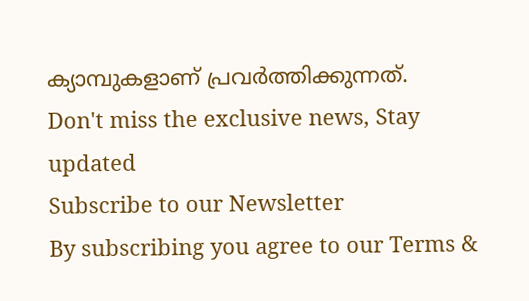ക്യാമ്പുകളാണ് പ്രവർത്തിക്കുന്നത്.
Don't miss the exclusive news, Stay updated
Subscribe to our Newsletter
By subscribing you agree to our Terms &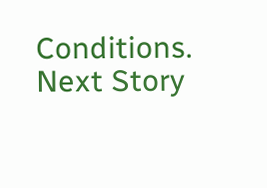Conditions.
Next Story